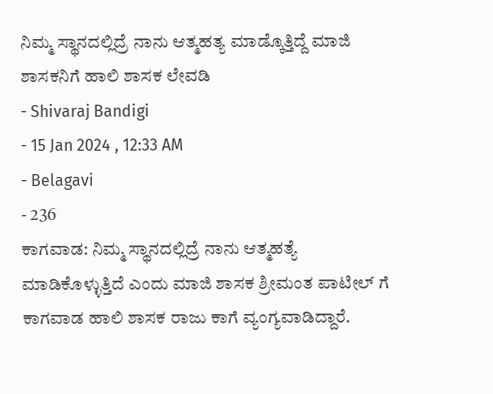ನಿಮ್ಮ ಸ್ಥಾನದಲ್ಲಿದ್ರೆ ನಾನು ಆತ್ಮಹತ್ಯ ಮಾಡ್ಕೊತ್ತಿದ್ದೆ ಮಾಜಿ ಶಾಸಕನಿಗೆ ಹಾಲಿ ಶಾಸಕ ಲೇವಡಿ
- Shivaraj Bandigi
- 15 Jan 2024 , 12:33 AM
- Belagavi
- 236
ಕಾಗವಾಡ: ನಿಮ್ಮ ಸ್ಥಾನದಲ್ಲಿದ್ರೆ ನಾನು ಆತ್ಮಹತ್ಯೆ ಮಾಡಿಕೊಳ್ಳುತ್ತಿದೆ ಎಂದು ಮಾಜಿ ಶಾಸಕ ಶ್ರೀಮಂತ ಪಾಟೀಲ್ ಗೆ ಕಾಗವಾಡ ಹಾಲಿ ಶಾಸಕ ರಾಜು ಕಾಗೆ ವ್ಯಂಗ್ಯವಾಡಿದ್ದಾರೆ.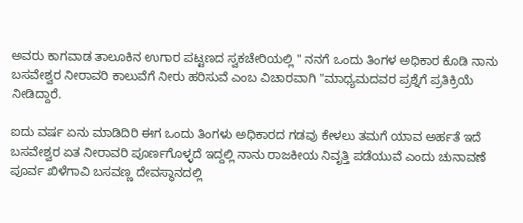ಅವರು ಕಾಗವಾಡ ತಾಲೂಕಿನ ಉಗಾರ ಪಟ್ಟಣದ ಸ್ವಕಚೇರಿಯಲ್ಲಿ " ನನಗೆ ಒಂದು ತಿಂಗಳ ಅಧಿಕಾರ ಕೊಡಿ ನಾನು ಬಸವೇಶ್ವರ ನೀರಾವರಿ ಕಾಲುವೆಗೆ ನೀರು ಹರಿಸುವೆ ಎಂಬ ವಿಚಾರವಾಗಿ "ಮಾಧ್ಯಮದವರ ಪ್ರಶ್ನೆಗೆ ಪ್ರತಿಕ್ರಿಯೆ ನೀಡಿದ್ದಾರೆ.

ಐದು ವರ್ಷ ಏನು ಮಾಡಿದಿರಿ ಈಗ ಒಂದು ತಿಂಗಳು ಅಧಿಕಾರದ ಗಡವು ಕೇಳಲು ತಮಗೆ ಯಾವ ಅರ್ಹತೆ ಇದೆ ಬಸವೇಶ್ವರ ಏತ ನೀರಾವರಿ ಪೂರ್ಣಗೊಳ್ಳದೆ ಇದ್ದಲ್ಲಿ ನಾನು ರಾಜಕೀಯ ನಿವೃತ್ತಿ ಪಡೆಯುವೆ ಎಂದು ಚುನಾವಣೆ ಪೂರ್ವ ಖಿಳೆಗಾವಿ ಬಸವಣ್ಣ ದೇವಸ್ಥಾನದಲ್ಲಿ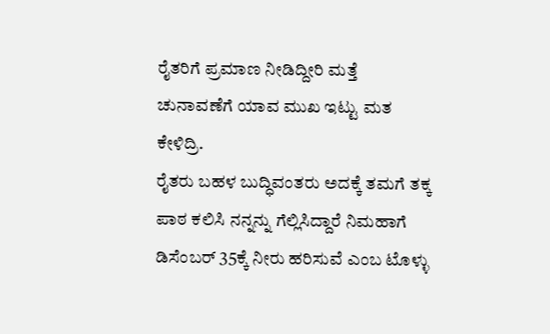ರೈತರಿಗೆ ಪ್ರಮಾಣ ನೀಡಿದ್ದೀರಿ ಮತ್ತೆ ಚುನಾವಣೆಗೆ ಯಾವ ಮುಖ ಇಟ್ಟು ಮತ ಕೇಳಿದ್ರಿ.
ರೈತರು ಬಹಳ ಬುದ್ಧಿವಂತರು ಅದಕ್ಕೆ ತಮಗೆ ತಕ್ಕ ಪಾಠ ಕಲಿಸಿ ನನ್ನನ್ನು ಗೆಲ್ಲಿಸಿದ್ದಾರೆ ನಿಮಹಾಗೆ ಡಿಸೆಂಬರ್ 35ಕ್ಕೆ ನೀರು ಹರಿಸುವೆ ಎಂಬ ಟೊಳ್ಳು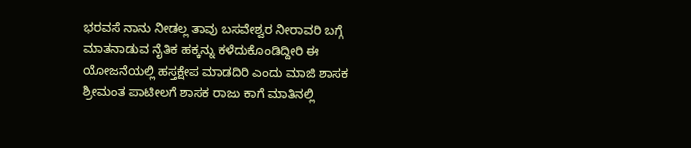ಭರವಸೆ ನಾನು ನೀಡಲ್ಲ ತಾವು ಬಸವೇಶ್ವರ ನೀರಾವರಿ ಬಗ್ಗೆ ಮಾತನಾಡುವ ನೈತಿಕ ಹಕ್ಕನ್ನು ಕಳೆದುಕೊಂಡಿದ್ದೀರಿ ಈ ಯೋಜನೆಯಲ್ಲಿ ಹಸ್ತಕ್ಷೇಪ ಮಾಡದಿರಿ ಎಂದು ಮಾಜಿ ಶಾಸಕ ಶ್ರೀಮಂತ ಪಾಟೀಲಗೆ ಶಾಸಕ ರಾಜು ಕಾಗೆ ಮಾತಿನಲ್ಲಿ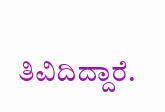ತಿವಿದಿದ್ದಾರೆ.